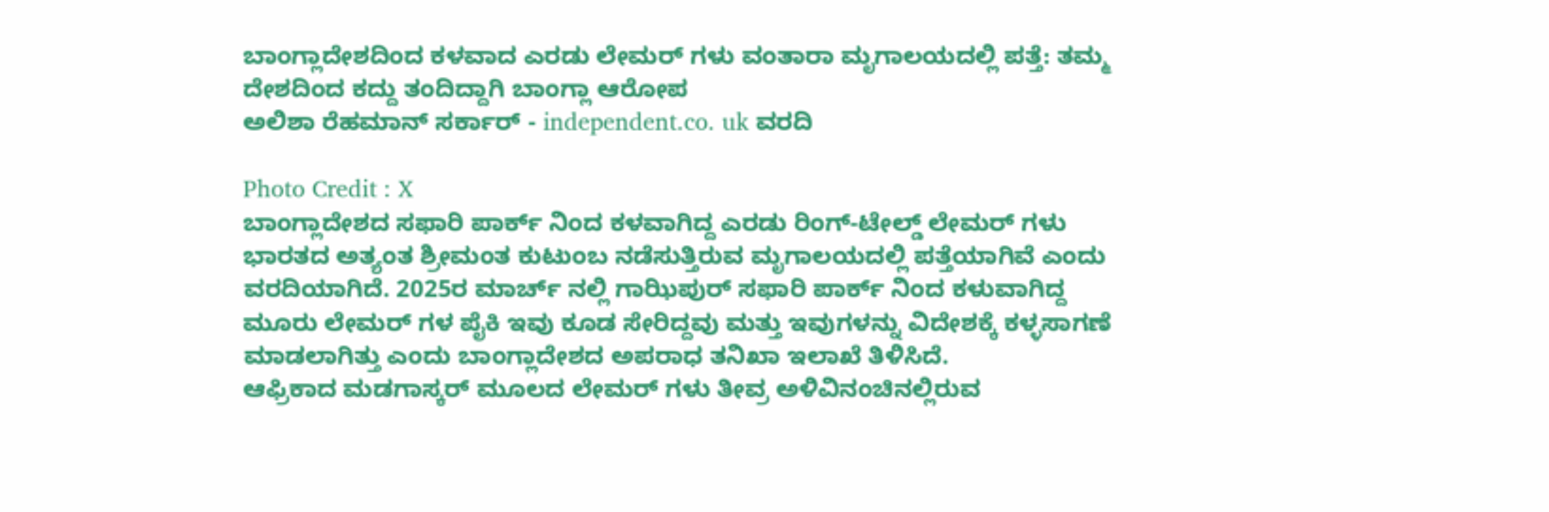ಬಾಂಗ್ಲಾದೇಶದಿಂದ ಕಳವಾದ ಎರಡು ಲೇಮರ್ ಗಳು ವಂತಾರಾ ಮೃಗಾಲಯದಲ್ಲಿ ಪತ್ತೆ: ತಮ್ಮ ದೇಶದಿಂದ ಕದ್ದು ತಂದಿದ್ದಾಗಿ ಬಾಂಗ್ಲಾ ಆರೋಪ
ಅಲಿಶಾ ರೆಹಮಾನ್ ಸರ್ಕಾರ್ - independent.co. uk ವರದಿ

Photo Credit : X
ಬಾಂಗ್ಲಾದೇಶದ ಸಫಾರಿ ಪಾರ್ಕ್ ನಿಂದ ಕಳವಾಗಿದ್ದ ಎರಡು ರಿಂಗ್-ಟೇಲ್ಡ್ ಲೇಮರ್ ಗಳು ಭಾರತದ ಅತ್ಯಂತ ಶ್ರೀಮಂತ ಕುಟುಂಬ ನಡೆಸುತ್ತಿರುವ ಮೃಗಾಲಯದಲ್ಲಿ ಪತ್ತೆಯಾಗಿವೆ ಎಂದು ವರದಿಯಾಗಿದೆ. 2025ರ ಮಾರ್ಚ್ ನಲ್ಲಿ ಗಾಝಿಪುರ್ ಸಫಾರಿ ಪಾರ್ಕ್ ನಿಂದ ಕಳುವಾಗಿದ್ದ ಮೂರು ಲೇಮರ್ ಗಳ ಪೈಕಿ ಇವು ಕೂಡ ಸೇರಿದ್ದವು ಮತ್ತು ಇವುಗಳನ್ನು ವಿದೇಶಕ್ಕೆ ಕಳ್ಳಸಾಗಣೆ ಮಾಡಲಾಗಿತ್ತು ಎಂದು ಬಾಂಗ್ಲಾದೇಶದ ಅಪರಾಧ ತನಿಖಾ ಇಲಾಖೆ ತಿಳಿಸಿದೆ.
ಆಫ್ರಿಕಾದ ಮಡಗಾಸ್ಕರ್ ಮೂಲದ ಲೇಮರ್ ಗಳು ತೀವ್ರ ಅಳಿವಿನಂಚಿನಲ್ಲಿರುವ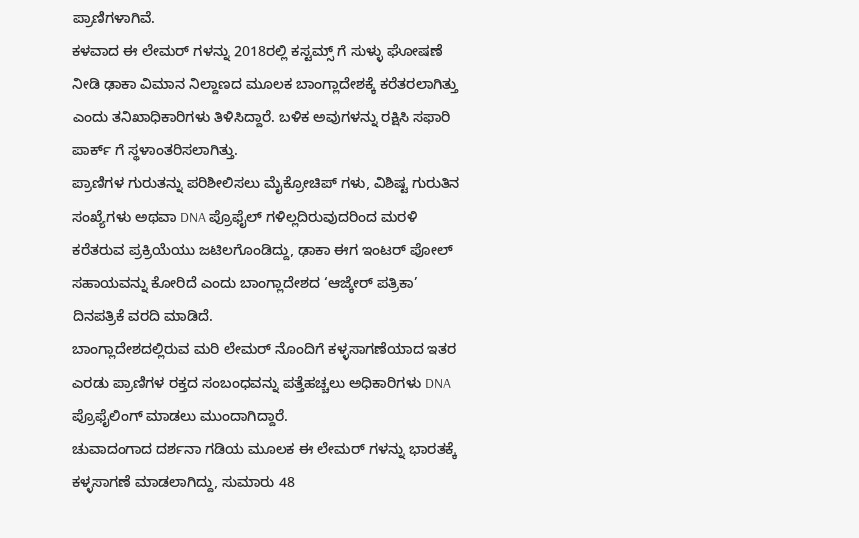ಪ್ರಾಣಿಗಳಾಗಿವೆ.
ಕಳವಾದ ಈ ಲೇಮರ್ ಗಳನ್ನು 2018ರಲ್ಲಿ ಕಸ್ಟಮ್ಸ್ ಗೆ ಸುಳ್ಳು ಘೋಷಣೆ ನೀಡಿ ಢಾಕಾ ವಿಮಾನ ನಿಲ್ದಾಣದ ಮೂಲಕ ಬಾಂಗ್ಲಾದೇಶಕ್ಕೆ ಕರೆತರಲಾಗಿತ್ತು ಎಂದು ತನಿಖಾಧಿಕಾರಿಗಳು ತಿಳಿಸಿದ್ದಾರೆ. ಬಳಿಕ ಅವುಗಳನ್ನು ರಕ್ಷಿಸಿ ಸಫಾರಿ ಪಾರ್ಕ್ ಗೆ ಸ್ಥಳಾಂತರಿಸಲಾಗಿತ್ತು.
ಪ್ರಾಣಿಗಳ ಗುರುತನ್ನು ಪರಿಶೀಲಿಸಲು ಮೈಕ್ರೋಚಿಪ್ ಗಳು, ವಿಶಿಷ್ಟ ಗುರುತಿನ ಸಂಖ್ಯೆಗಳು ಅಥವಾ DNA ಪ್ರೊಫೈಲ್ ಗಳಿಲ್ಲದಿರುವುದರಿಂದ ಮರಳಿ ಕರೆತರುವ ಪ್ರಕ್ರಿಯೆಯು ಜಟಿಲಗೊಂಡಿದ್ದು, ಢಾಕಾ ಈಗ ಇಂಟರ್ ಪೋಲ್ ಸಹಾಯವನ್ನು ಕೋರಿದೆ ಎಂದು ಬಾಂಗ್ಲಾದೇಶದ ‘ಆಜ್ಕೇರ್ ಪತ್ರಿಕಾ’ ದಿನಪತ್ರಿಕೆ ವರದಿ ಮಾಡಿದೆ.
ಬಾಂಗ್ಲಾದೇಶದಲ್ಲಿರುವ ಮರಿ ಲೇಮರ್ ನೊಂದಿಗೆ ಕಳ್ಳಸಾಗಣೆಯಾದ ಇತರ ಎರಡು ಪ್ರಾಣಿಗಳ ರಕ್ತದ ಸಂಬಂಧವನ್ನು ಪತ್ತೆಹಚ್ಚಲು ಅಧಿಕಾರಿಗಳು DNA ಪ್ರೊಫೈಲಿಂಗ್ ಮಾಡಲು ಮುಂದಾಗಿದ್ದಾರೆ.
ಚುವಾದಂಗಾದ ದರ್ಶನಾ ಗಡಿಯ ಮೂಲಕ ಈ ಲೇಮರ್ ಗಳನ್ನು ಭಾರತಕ್ಕೆ ಕಳ್ಳಸಾಗಣೆ ಮಾಡಲಾಗಿದ್ದು, ಸುಮಾರು 48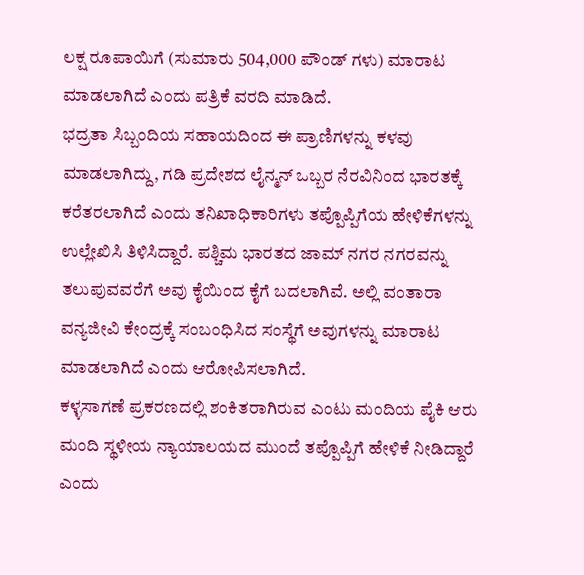ಲಕ್ಷ ರೂಪಾಯಿಗೆ (ಸುಮಾರು 504,000 ಪೌಂಡ್ ಗಳು) ಮಾರಾಟ ಮಾಡಲಾಗಿದೆ ಎಂದು ಪತ್ರಿಕೆ ವರದಿ ಮಾಡಿದೆ.
ಭದ್ರತಾ ಸಿಬ್ಬಂದಿಯ ಸಹಾಯದಿಂದ ಈ ಪ್ರಾಣಿಗಳನ್ನು ಕಳವು ಮಾಡಲಾಗಿದ್ದು, ಗಡಿ ಪ್ರದೇಶದ ಲೈನ್ಮನ್ ಒಬ್ಬರ ನೆರವಿನಿಂದ ಭಾರತಕ್ಕೆ ಕರೆತರಲಾಗಿದೆ ಎಂದು ತನಿಖಾಧಿಕಾರಿಗಳು ತಪ್ಪೊಪ್ಪಿಗೆಯ ಹೇಳಿಕೆಗಳನ್ನು ಉಲ್ಲೇಖಿಸಿ ತಿಳಿಸಿದ್ದಾರೆ. ಪಶ್ಚಿಮ ಭಾರತದ ಜಾಮ್ ನಗರ ನಗರವನ್ನು ತಲುಪುವವರೆಗೆ ಅವು ಕೈಯಿಂದ ಕೈಗೆ ಬದಲಾಗಿವೆ. ಅಲ್ಲಿ ವಂತಾರಾ ವನ್ಯಜೀವಿ ಕೇಂದ್ರಕ್ಕೆ ಸಂಬಂಧಿಸಿದ ಸಂಸ್ಥೆಗೆ ಅವುಗಳನ್ನು ಮಾರಾಟ ಮಾಡಲಾಗಿದೆ ಎಂದು ಆರೋಪಿಸಲಾಗಿದೆ.
ಕಳ್ಳಸಾಗಣೆ ಪ್ರಕರಣದಲ್ಲಿ ಶಂಕಿತರಾಗಿರುವ ಎಂಟು ಮಂದಿಯ ಪೈಕಿ ಆರು ಮಂದಿ ಸ್ಥಳೀಯ ನ್ಯಾಯಾಲಯದ ಮುಂದೆ ತಪ್ಪೊಪ್ಪಿಗೆ ಹೇಳಿಕೆ ನೀಡಿದ್ದಾರೆ ಎಂದು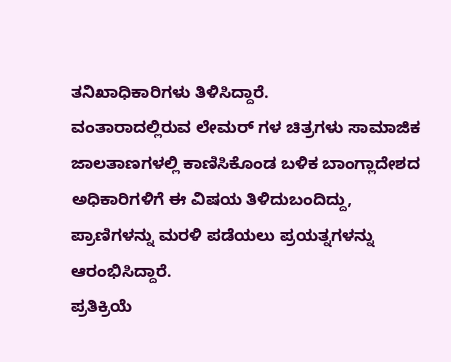ತನಿಖಾಧಿಕಾರಿಗಳು ತಿಳಿಸಿದ್ದಾರೆ.
ವಂತಾರಾದಲ್ಲಿರುವ ಲೇಮರ್ ಗಳ ಚಿತ್ರಗಳು ಸಾಮಾಜಿಕ ಜಾಲತಾಣಗಳಲ್ಲಿ ಕಾಣಿಸಿಕೊಂಡ ಬಳಿಕ ಬಾಂಗ್ಲಾದೇಶದ ಅಧಿಕಾರಿಗಳಿಗೆ ಈ ವಿಷಯ ತಿಳಿದುಬಂದಿದ್ದು, ಪ್ರಾಣಿಗಳನ್ನು ಮರಳಿ ಪಡೆಯಲು ಪ್ರಯತ್ನಗಳನ್ನು ಆರಂಭಿಸಿದ್ದಾರೆ.
ಪ್ರತಿಕ್ರಿಯೆ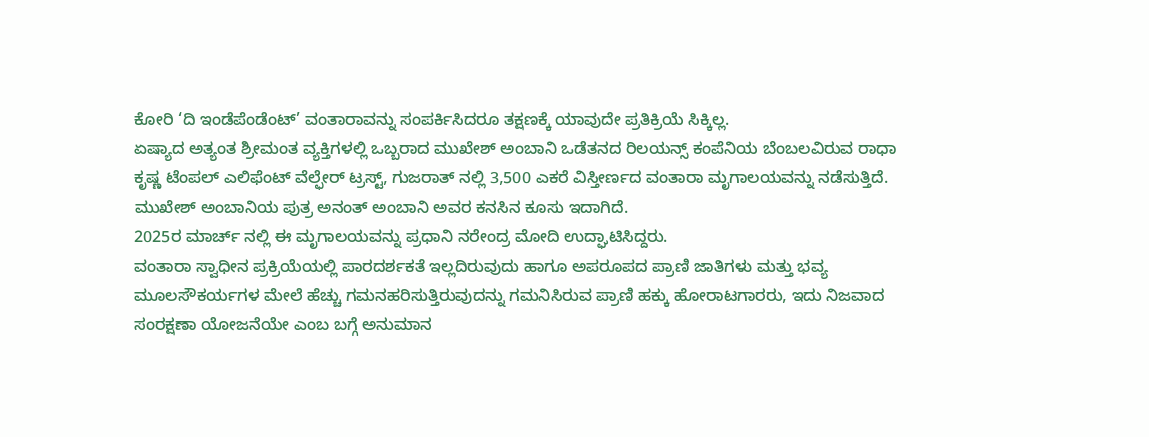ಕೋರಿ ‘ದಿ ಇಂಡೆಪೆಂಡೆಂಟ್’ ವಂತಾರಾವನ್ನು ಸಂಪರ್ಕಿಸಿದರೂ ತಕ್ಷಣಕ್ಕೆ ಯಾವುದೇ ಪ್ರತಿಕ್ರಿಯೆ ಸಿಕ್ಕಿಲ್ಲ.
ಏಷ್ಯಾದ ಅತ್ಯಂತ ಶ್ರೀಮಂತ ವ್ಯಕ್ತಿಗಳಲ್ಲಿ ಒಬ್ಬರಾದ ಮುಖೇಶ್ ಅಂಬಾನಿ ಒಡೆತನದ ರಿಲಯನ್ಸ್ ಕಂಪೆನಿಯ ಬೆಂಬಲವಿರುವ ರಾಧಾ ಕೃಷ್ಣ ಟೆಂಪಲ್ ಎಲಿಫೆಂಟ್ ವೆಲ್ಫೇರ್ ಟ್ರಸ್ಟ್, ಗುಜರಾತ್ ನಲ್ಲಿ 3,500 ಎಕರೆ ವಿಸ್ತೀರ್ಣದ ವಂತಾರಾ ಮೃಗಾಲಯವನ್ನು ನಡೆಸುತ್ತಿದೆ.
ಮುಖೇಶ್ ಅಂಬಾನಿಯ ಪುತ್ರ ಅನಂತ್ ಅಂಬಾನಿ ಅವರ ಕನಸಿನ ಕೂಸು ಇದಾಗಿದೆ.
2025ರ ಮಾರ್ಚ್ ನಲ್ಲಿ ಈ ಮೃಗಾಲಯವನ್ನು ಪ್ರಧಾನಿ ನರೇಂದ್ರ ಮೋದಿ ಉದ್ಘಾಟಿಸಿದ್ದರು.
ವಂತಾರಾ ಸ್ವಾಧೀನ ಪ್ರಕ್ರಿಯೆಯಲ್ಲಿ ಪಾರದರ್ಶಕತೆ ಇಲ್ಲದಿರುವುದು ಹಾಗೂ ಅಪರೂಪದ ಪ್ರಾಣಿ ಜಾತಿಗಳು ಮತ್ತು ಭವ್ಯ ಮೂಲಸೌಕರ್ಯಗಳ ಮೇಲೆ ಹೆಚ್ಚು ಗಮನಹರಿಸುತ್ತಿರುವುದನ್ನು ಗಮನಿಸಿರುವ ಪ್ರಾಣಿ ಹಕ್ಕು ಹೋರಾಟಗಾರರು, ಇದು ನಿಜವಾದ ಸಂರಕ್ಷಣಾ ಯೋಜನೆಯೇ ಎಂಬ ಬಗ್ಗೆ ಅನುಮಾನ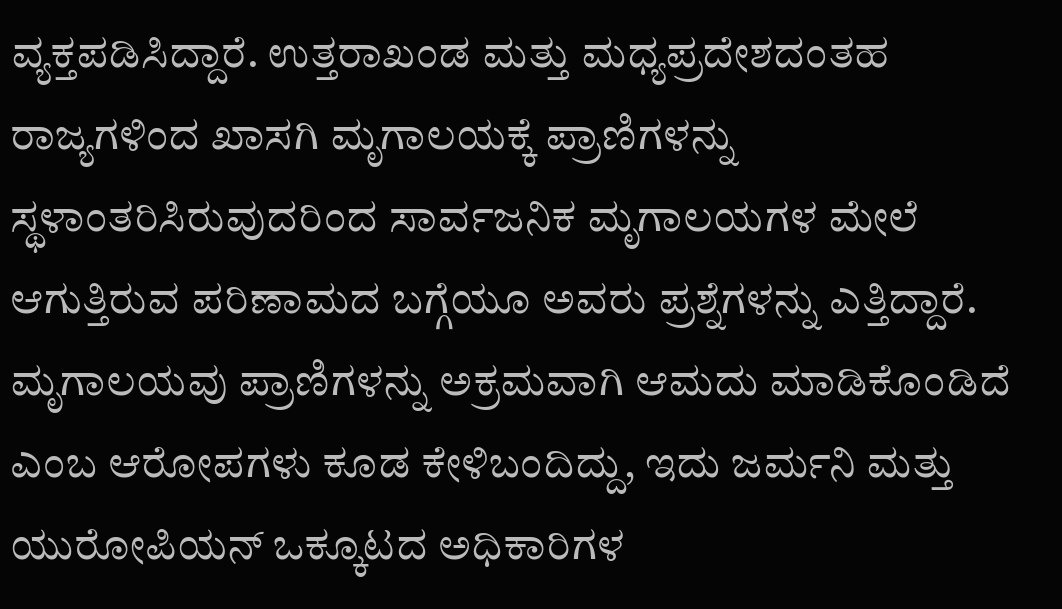ವ್ಯಕ್ತಪಡಿಸಿದ್ದಾರೆ. ಉತ್ತರಾಖಂಡ ಮತ್ತು ಮಧ್ಯಪ್ರದೇಶದಂತಹ ರಾಜ್ಯಗಳಿಂದ ಖಾಸಗಿ ಮೃಗಾಲಯಕ್ಕೆ ಪ್ರಾಣಿಗಳನ್ನು ಸ್ಥಳಾಂತರಿಸಿರುವುದರಿಂದ ಸಾರ್ವಜನಿಕ ಮೃಗಾಲಯಗಳ ಮೇಲೆ ಆಗುತ್ತಿರುವ ಪರಿಣಾಮದ ಬಗ್ಗೆಯೂ ಅವರು ಪ್ರಶ್ನೆಗಳನ್ನು ಎತ್ತಿದ್ದಾರೆ.
ಮೃಗಾಲಯವು ಪ್ರಾಣಿಗಳನ್ನು ಅಕ್ರಮವಾಗಿ ಆಮದು ಮಾಡಿಕೊಂಡಿದೆ ಎಂಬ ಆರೋಪಗಳು ಕೂಡ ಕೇಳಿಬಂದಿದ್ದು, ಇದು ಜರ್ಮನಿ ಮತ್ತು ಯುರೋಪಿಯನ್ ಒಕ್ಕೂಟದ ಅಧಿಕಾರಿಗಳ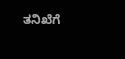ತನಿಖೆಗೆ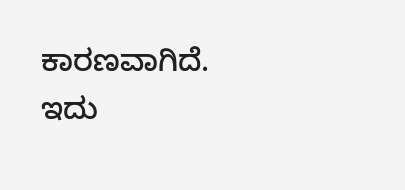ಕಾರಣವಾಗಿದೆ.
ಇದು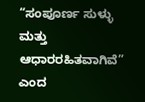“ಸಂಪೂರ್ಣ ಸುಳ್ಳು ಮತ್ತು ಆಧಾರರಹಿತವಾಗಿವೆ” ಎಂದ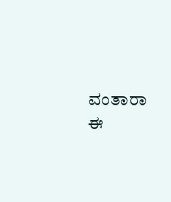ವಂತಾರಾ ಈ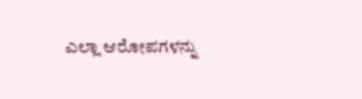ಎಲ್ಲಾ ಆರೋಪಗಳನ್ನು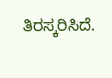ತಿರಸ್ಕರಿಸಿದೆ.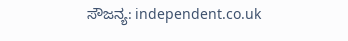ಸೌಜನ್ಯ: independent.co.uk